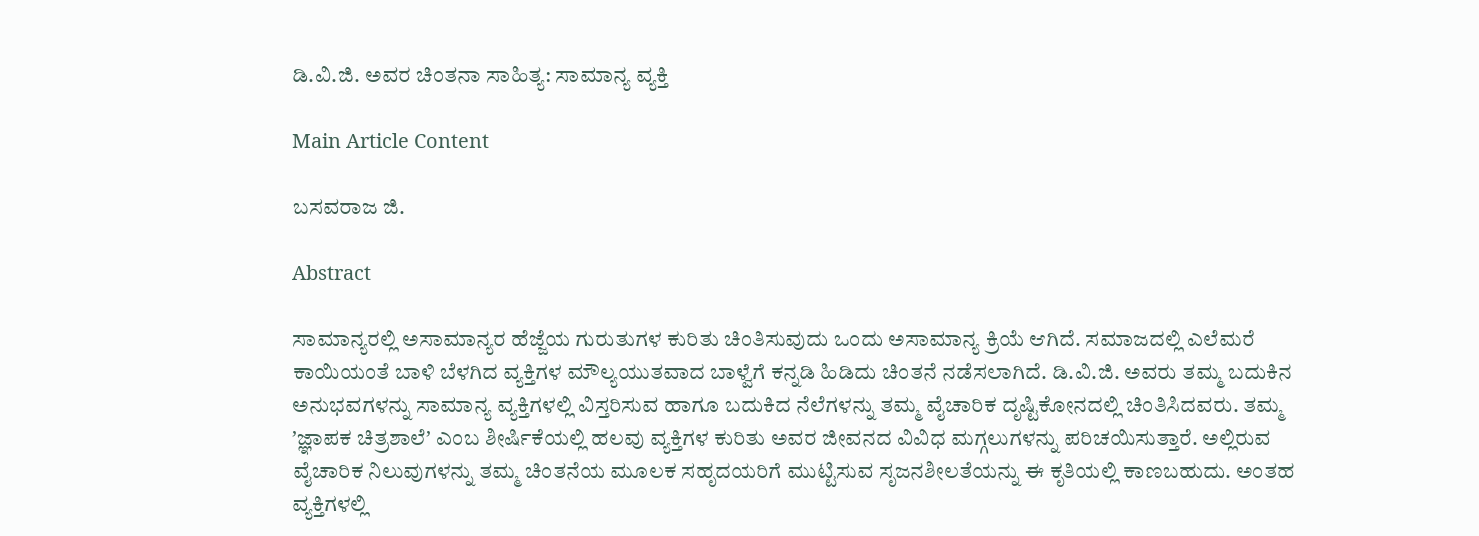ಡಿ.ವಿ.ಜಿ. ಅವರ ಚಿಂತನಾ ಸಾಹಿತ್ಯ: ಸಾಮಾನ್ಯ ವ್ಯಕ್ತಿ

Main Article Content

ಬಸವರಾಜ ಜಿ.

Abstract

ಸಾಮಾನ್ಯರಲ್ಲಿ ಅಸಾಮಾನ್ಯರ ಹೆಜ್ಜೆಯ ಗುರುತುಗಳ ಕುರಿತು ಚಿಂತಿಸುವುದು ಒಂದು ಅಸಾಮಾನ್ಯ ಕ್ರಿಯೆ ಆಗಿದೆ. ಸಮಾಜದಲ್ಲಿ ಎಲೆಮರೆ ಕಾಯಿಯಂತೆ ಬಾಳಿ ಬೆಳಗಿದ ವ್ಯಕ್ತಿಗಳ ಮೌಲ್ಯಯುತವಾದ ಬಾಳ್ವೆಗೆ ಕನ್ನಡಿ ಹಿಡಿದು ಚಿಂತನೆ ನಡೆಸಲಾಗಿದೆ. ಡಿ.ವಿ.ಜಿ. ಅವರು ತಮ್ಮ ಬದುಕಿನ ಅನುಭವಗಳನ್ನು ಸಾಮಾನ್ಯ ವ್ಯಕ್ತಿಗಳಲ್ಲಿ ವಿಸ್ತರಿಸುವ ಹಾಗೂ ಬದುಕಿದ ನೆಲೆಗಳನ್ನು ತಮ್ಮ ವೈಚಾರಿಕ ದೃಷ್ಟಿಕೋನದಲ್ಲಿ ಚಿಂತಿಸಿದವರು. ತಮ್ಮ ʼಜ್ಞಾಪಕ ಚಿತ್ರಶಾಲೆʼ ಎಂಬ ಶೀರ್ಷಿಕೆಯಲ್ಲಿ ಹಲವು ವ್ಯಕ್ತಿಗಳ ಕುರಿತು ಅವರ ಜೀವನದ ವಿವಿಧ ಮಗ್ಗಲುಗಳನ್ನು ಪರಿಚಯಿಸುತ್ತಾರೆ. ಅಲ್ಲಿರುವ ವೈಚಾರಿಕ ನಿಲುವುಗಳನ್ನು ತಮ್ಮ ಚಿಂತನೆಯ ಮೂಲಕ ಸಹೃದಯರಿಗೆ ಮುಟ್ಟಿಸುವ ಸೃಜನಶೀಲತೆಯನ್ನು ಈ ಕೃತಿಯಲ್ಲಿ ಕಾಣಬಹುದು. ಅಂತಹ ವ್ಯಕ್ತಿಗಳಲ್ಲಿ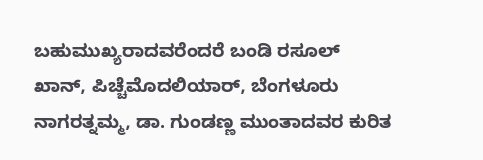ಬಹುಮುಖ್ಯರಾದವರೆಂದರೆ ಬಂಡಿ ರಸೂಲ್ ಖಾನ್, ಪಿಚ್ಚೆಮೊದಲಿಯಾರ್, ಬೆಂಗಳೂರು ನಾಗರತ್ನಮ್ಮ, ಡಾ. ಗುಂಡಣ್ಣ ಮುಂತಾದವರ ಕುರಿತ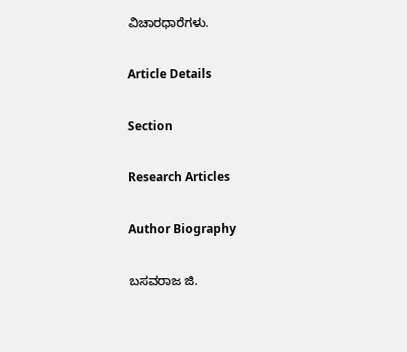ವಿಚಾರಧಾರೆಗಳು.

Article Details

Section

Research Articles

Author Biography

ಬಸವರಾಜ ಜಿ.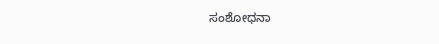ಸಂಶೋಧನಾ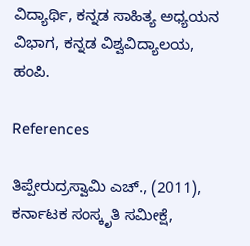ವಿದ್ಯಾರ್ಥಿ, ಕನ್ನಡ ಸಾಹಿತ್ಯ ಅಧ್ಯಯನ ವಿಭಾಗ, ಕನ್ನಡ ವಿಶ್ವವಿದ್ಯಾಲಯ, ಹಂಪಿ.

References

ತಿಪ್ಪೇರುದ್ರಸ್ವಾಮಿ ಎಚ್., (2011), ಕರ್ನಾಟಕ ಸಂಸ್ಕೃತಿ ಸಮೀಕ್ಷೆ,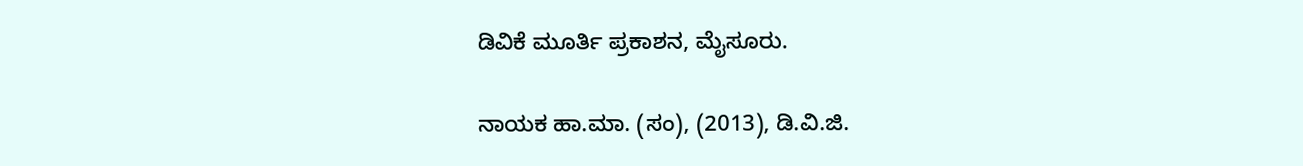ಡಿವಿಕೆ ಮೂರ್ತಿ ಪ್ರಕಾಶನ, ಮೈಸೂರು.

ನಾಯಕ ಹಾ.ಮಾ. (ಸಂ), (2013), ಡಿ.ವಿ.ಜಿ.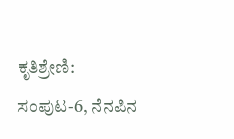ಕೃತಿಶ್ರೇಣಿ: ಸಂಪುಟ-6, ನೆನಪಿನ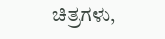ಚಿತ್ರಗಳು,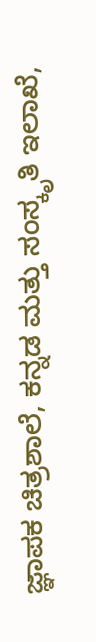ಜ್ಞಾಪಕ ಚಿತ್ರಶಾಲೆ, ಕನ್ನಡ ಮತ್ತು ಸಂಸ್ಕೃತಿ ಇಲಾಖೆ,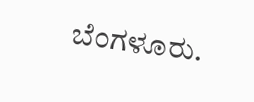ಬೆಂಗಳೂರು.